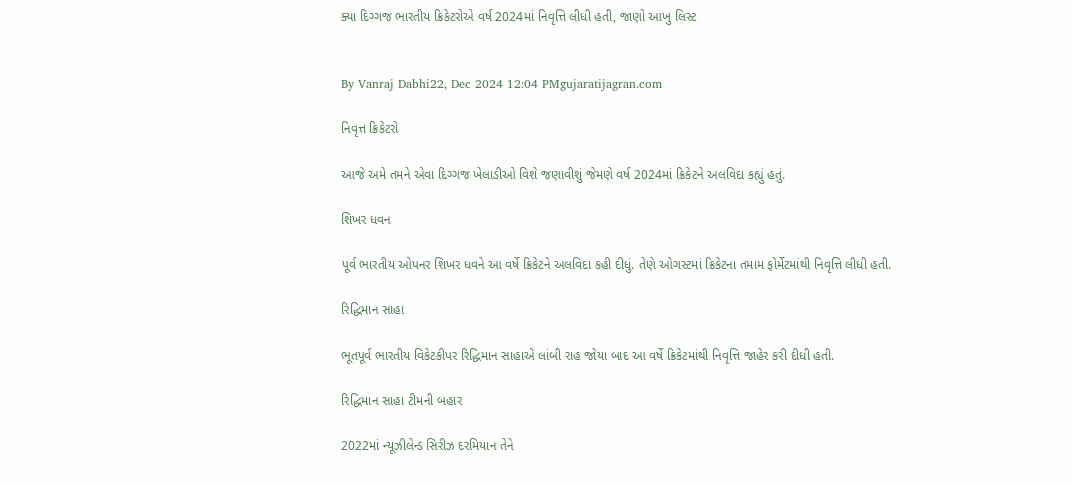ક્યા દિગ્ગજ ભારતીય ક્રિકેટરોએ વર્ષ 2024માં નિવૃત્તિ લીધી હતી, જાણો આખુ લિસ્ટ


By Vanraj Dabhi22, Dec 2024 12:04 PMgujaratijagran.com

નિવૃત્ત ક્રિકેટરો

આજે અમે તમને એવા દિગ્ગજ ખેલાડીઓ વિશે જણાવીશું જેમણે વર્ષ 2024માં ક્રિકેટને અલવિદા કહ્યું હતું.

શિખર ધવન

પૂર્વ ભારતીય ઓપનર શિખર ધવને આ વર્ષે ક્રિકેટને અલવિદા કહી દીધું. તેણે ઓગસ્ટમાં ક્રિકેટના તમામ ફોર્મેટમાંથી નિવૃત્તિ લીધી હતી.

રિદ્ધિમાન સાહા

ભૂતપૂર્વ ભારતીય વિકેટકીપર રિદ્ધિમાન સાહાએ લાંબી રાહ જોયા બાદ આ વર્ષે ક્રિકેટમાંથી નિવૃત્તિ જાહેર કરી દીધી હતી.

રિદ્ધિમાન સાહા ટીમની બહાર

2022માં ન્યૂઝીલેન્ડ સિરીઝ દરમિયાન તેને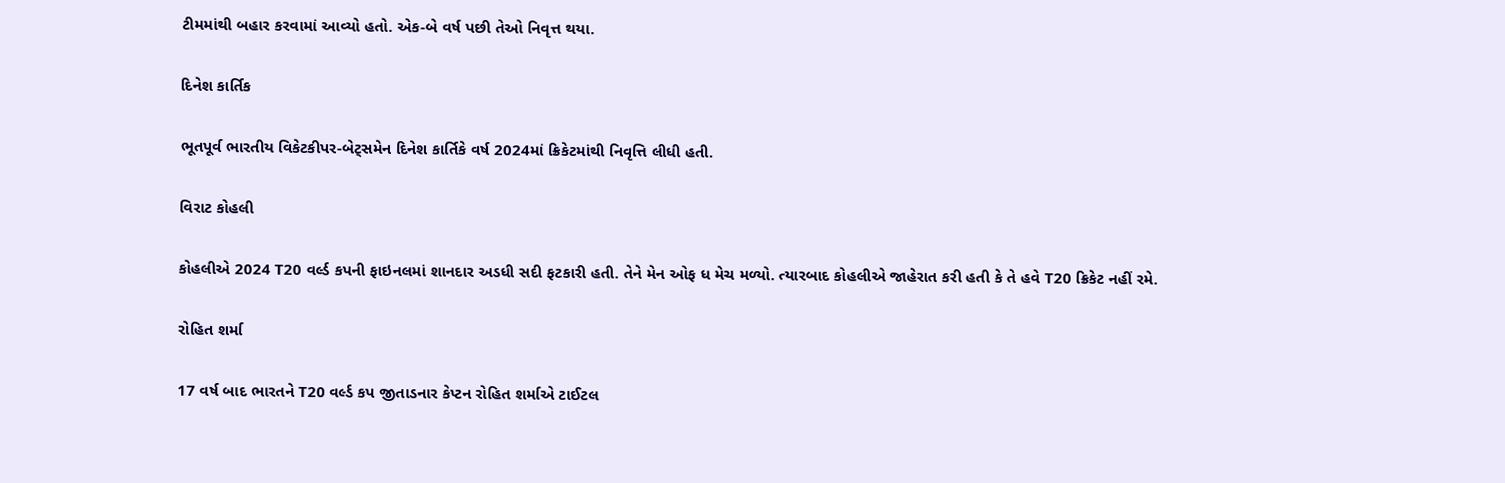ટીમમાંથી બહાર કરવામાં આવ્યો હતો. એક-બે વર્ષ પછી તેઓ નિવૃત્ત થયા.

દિનેશ કાર્તિક

ભૂતપૂર્વ ભારતીય વિકેટકીપર-બેટ્સમેન દિનેશ કાર્તિકે વર્ષ 2024માં ક્રિકેટમાંથી નિવૃત્તિ લીધી હતી.

વિરાટ કોહલી

કોહલીએ 2024 T20 વર્લ્ડ કપની ફાઇનલમાં શાનદાર અડધી સદી ફટકારી હતી. તેને મેન ઓફ ધ મેચ મળ્યો. ત્યારબાદ કોહલીએ જાહેરાત કરી હતી કે તે હવે T20 ક્રિકેટ નહીં રમે.

રોહિત શર્મા

17 વર્ષ બાદ ભારતને T20 વર્લ્ડ કપ જીતાડનાર કેપ્ટન રોહિત શર્માએ ટાઈટલ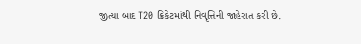જીત્યા બાદ T20 ક્રિકેટમાંથી નિવૃત્તિની જાહેરાત કરી છે.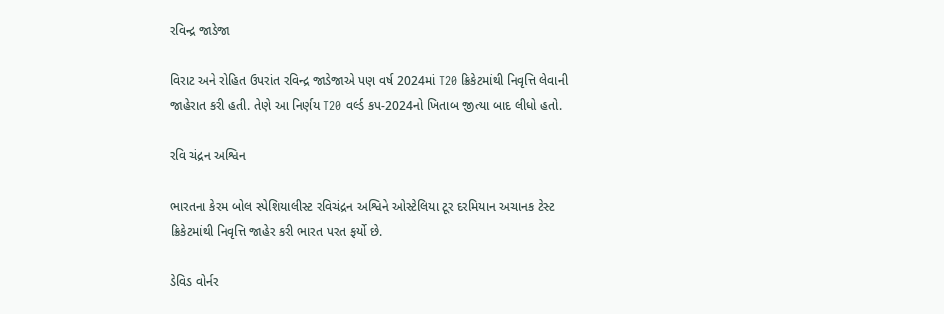રવિન્દ્ર જાડેજા

વિરાટ અને રોહિત ઉપરાંત રવિન્દ્ર જાડેજાએ પણ વર્ષ 2024માં T20 ક્રિકેટમાંથી નિવૃત્તિ લેવાની જાહેરાત કરી હતી. તેણે આ નિર્ણય T20 વર્લ્ડ કપ-2024નો ખિતાબ જીત્યા બાદ લીધો હતો.

રવિ ચંદ્રન અશ્વિન

ભારતના કેરમ બોલ સ્પેશિયાલીસ્ટ રવિચંદ્રન અશ્વિને ઓસ્ટેલિયા ટૂર દરમિયાન અચાનક ટેસ્ટ ક્રિકેટમાંથી નિવૃત્તિ જાહેર કરી ભારત પરત ફર્યો છે.

ડેવિડ વોર્નર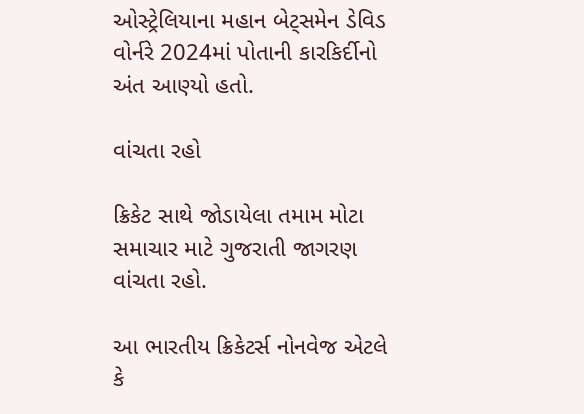ઓસ્ટ્રેલિયાના મહાન બેટ્સમેન ડેવિડ વોર્નરે 2024માં પોતાની કારકિર્દીનો અંત આણ્યો હતો.

વાંચતા રહો

ક્રિકેટ સાથે જોડાયેલા તમામ મોટા સમાચાર માટે ગુજરાતી જાગરણ વાંચતા રહો.

આ ભારતીય ક્રિકેટર્સ નોનવેજ એટલે કે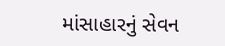માંસાહારનું સેવન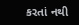કરતાં નથી